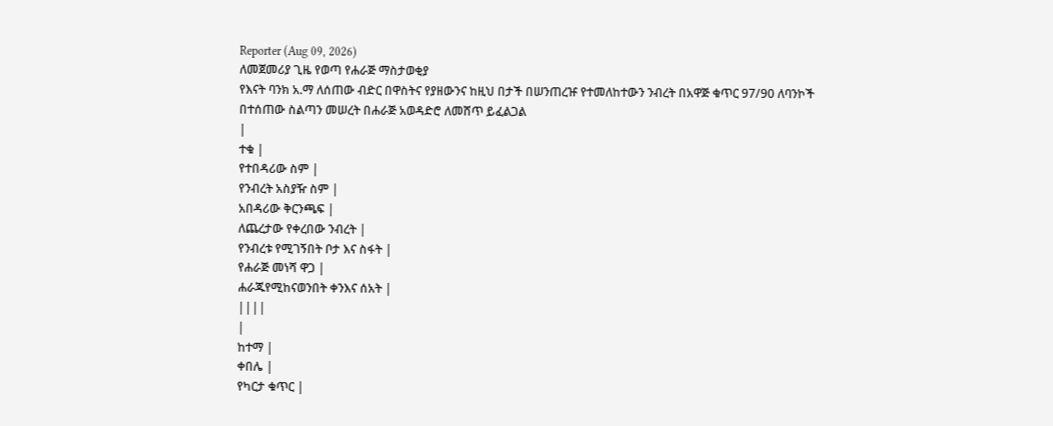Reporter (Aug 09, 2026)
ለመጀመሪያ ጊዜ የወጣ የሐራጅ ማስታወቂያ
የእናት ባንክ አ.ማ ለሰጠው ብድር በዋስትና የያዘውንና ከዚህ በታች በሠንጠረዡ የተመለከተውን ንብረት በአዋጅ ቁጥር 97/90 ለባንኮች በተሰጠው ስልጣን መሠረት በሐራጅ አወዳድሮ ለመሸጥ ይፈልጋል
|
ተቁ |
የተበዳሪው ስም |
የንብረት አስያዥ ስም |
አበዳሪው ቅርንጫፍ |
ለጨረታው የቀረበው ንብረት |
የንብረቱ የሚገኝበት ቦታ እና ስፋት |
የሐራጅ መነሻ ዋጋ |
ሐራጁየሚከናወንበት ቀንእና ሰአት |
||||
|
ከተማ |
ቀበሌ |
የካርታ ቁጥር |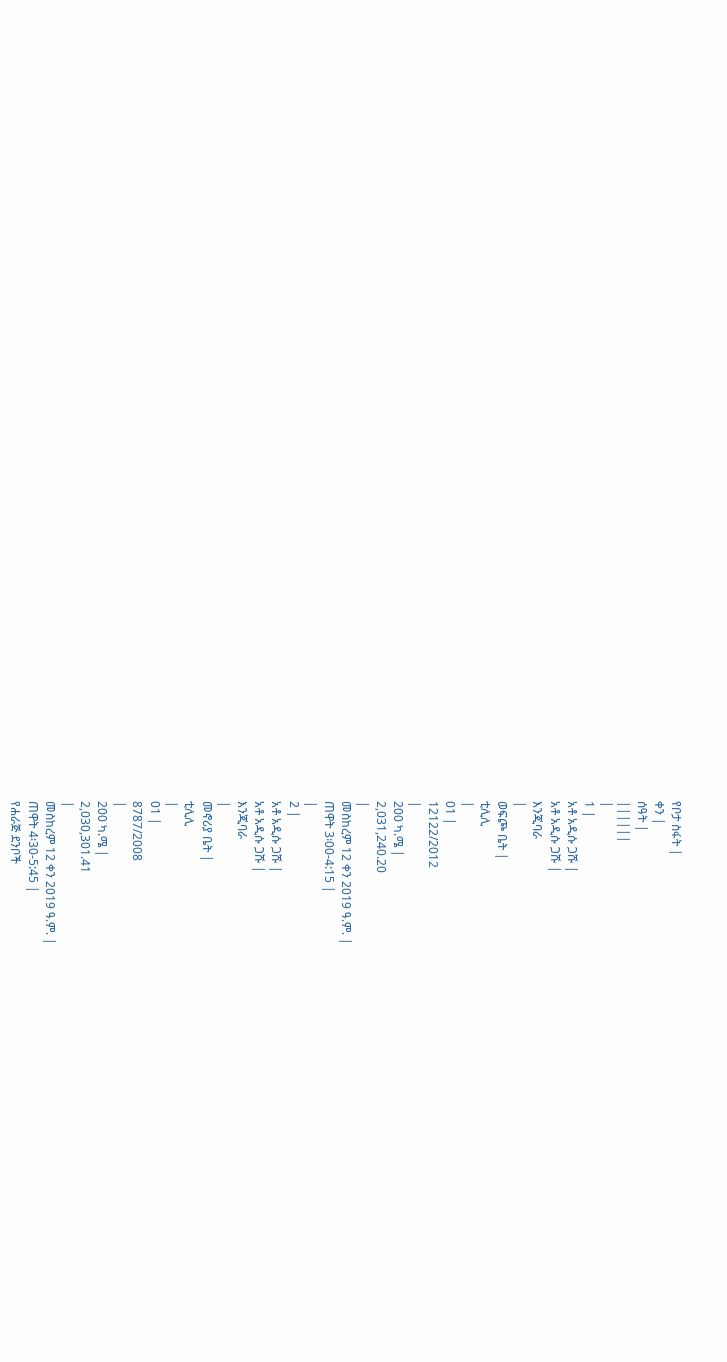የቦታ ስፋት |
ቀን |
ሰዓት |
||||||
|
1 |
አቶ አዲሱ ጋሹ |
አቶ አዲሱ ጋሹ |
እንጂባራ
|
ወፍጮ ቤት |
ቲሊሊ
|
01 |
12122/2012
|
200 ካ.ሜ |
2,031,240.20
|
መስከረም 12 ቀን 2019 ዓ.ም. |
ጠዋት 3፡00-4:15 |
|
2 |
አቶ አዲሱ ጋሹ |
አቶ አዲሱ ጋሹ |
እንጂባራ
|
መኖሪያ ቤት |
ቲሊሊ
|
01 |
8787/2008
|
200 ካ.ሜ |
2,030,301.41
|
መስከረም 12 ቀን 2019 ዓ.ም. |
ጠዋት 4፡30-5:45 |
የሐራጅ ደንቦች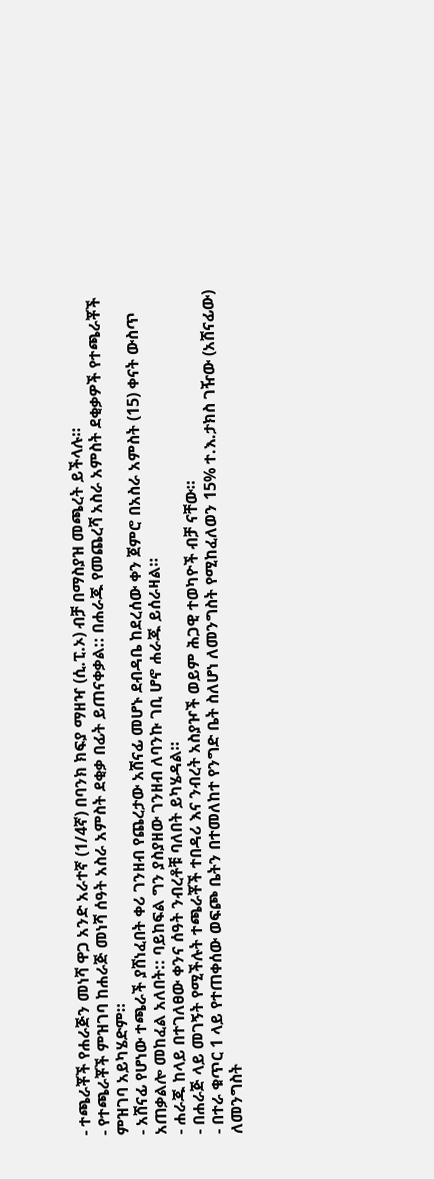- ተጫራቾች የሐራጅን መነሻ ዋጋ አንድ አራተኛ (1/4ኛ) በባንክ ክፍያ ማዘዣ (ሲ.ፒ.ኦ) ብቻ በማስያዝ መጫረት ይችላሉ።
- የተጫራቾች ምዝገባ ከሐራጅ መነሻ ሰዓት አስራ አምስት ደቂቃ በፊት ይጠናቀቃል:: በሐራጁ የመጨረሻ አስራ አምስት ደቂቃዎች የተጫራቾች ምዝገባ አይካሄድም።
- አሸናፊ የሆነው ተጫራች ያሸነፈበት ቀሪ ገንዘብ የጨረታው አሸናፊ መሆኑ ደብዳቤ ከደረሰው ቀን ጀምሮ በአስራ አምስት (15) ቀናት ውስጥ አጠቃልሎ መከፈል አለበት:: ባይከፍል ግን ያስያዘው ገንዘብ ለባንኩ ገቢ ሆኖ ሐራጁ ይሰራዛል።
- ሐራጁ ከላይ በተገለፀው ቀንና ሰዓት ንብረቶቹ ባለበት ይካሄዳል።
- በሐራጅ ላይ መገኝት የሚችሉት ተጫራቾች ተበዳሪ እና ንብረት አስያዦች ወይም ሕጋዊ ተወካዮች ብቻ ናቸው።
- በተራ ቁጥር 1 ላይ የተጠቀሰው ወፍጮ ቤትን በተመለከተ የንግድ ቤት ስለሆነ ለመንግስት የሚከፈለወን 15% ተ.እ.ታክስ ገዥው (አሸናፊው) ለመንግስት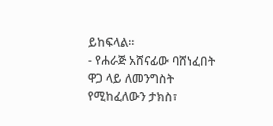ይከፍላል።
- የሐራጅ አሸናፊው ባሸነፈበት ዋጋ ላይ ለመንግስት የሚከፈለውን ታክስ፣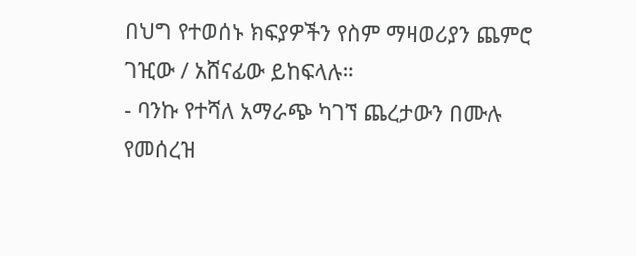በህግ የተወሰኑ ክፍያዎችን የስም ማዛወሪያን ጨምሮ ገዢው / አሸናፊው ይከፍላሉ።
- ባንኩ የተሻለ አማራጭ ካገኘ ጨረታውን በሙሉ የመሰረዝ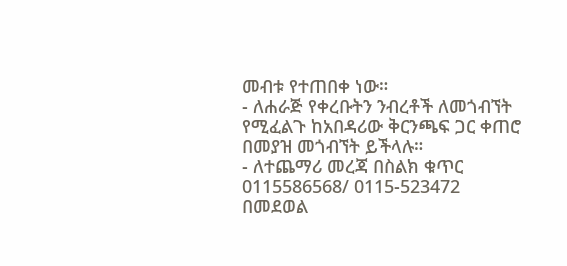መብቱ የተጠበቀ ነው።
- ለሐራጅ የቀረቡትን ንብረቶች ለመጎብኘት የሚፈልጉ ከአበዳሪው ቅርንጫፍ ጋር ቀጠሮ በመያዝ መጎብኘት ይችላሉ።
- ለተጨማሪ መረጃ በስልክ ቁጥር 0115586568/ 0115-523472 በመደወል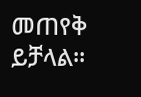መጠየቅ ይቻላል።